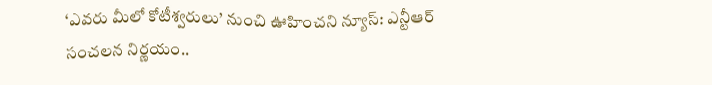‘ఎవరు మీలో కోటీశ్వరులు’ నుంచి ఊహించని న్యూస్: ఎన్టీఆర్ సంచలన నిర్ణయం..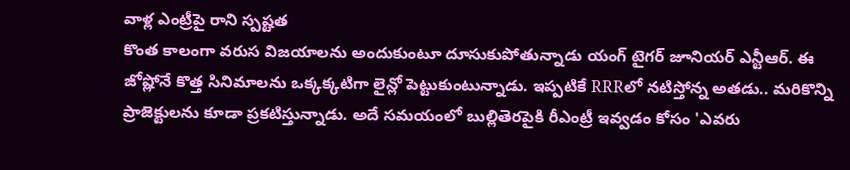వాళ్ల ఎంట్రీపై రాని స్పష్టత
కొంత కాలంగా వరుస విజయాలను అందుకుంటూ దూసుకుపోతున్నాడు యంగ్ టైగర్ జూనియర్ ఎన్టీఆర్. ఈ జోష్లోనే కొత్త సినిమాలను ఒక్కక్కటిగా లైన్లో పెట్టుకుంటున్నాడు. ఇప్పటికే RRRలో నటిస్తోన్న అతడు.. మరికొన్ని ప్రాజెక్టులను కూడా ప్రకటిస్తున్నాడు. అదే సమయంలో బుల్లితెరపైకి రీఎంట్రీ ఇవ్వడం కోసం 'ఎవరు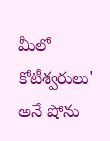మీలో కోటీశ్వరులు' అనే షోను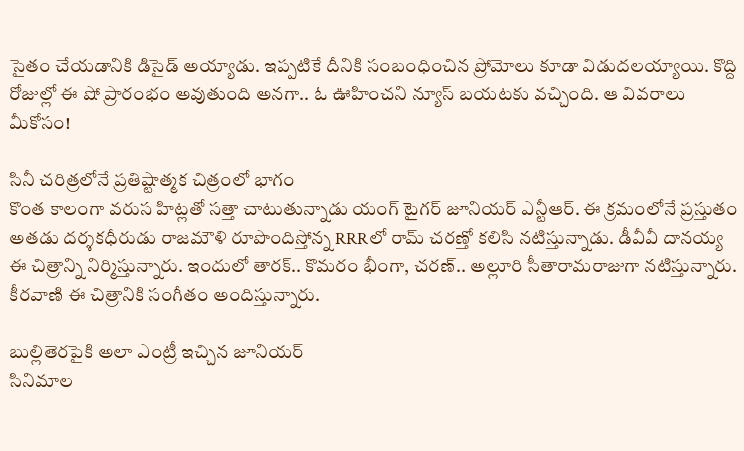సైతం చేయడానికి డిసైడ్ అయ్యాడు. ఇప్పటికే దీనికి సంబంధించిన ప్రోమోలు కూడా విడుదలయ్యాయి. కొద్ది రోజుల్లో ఈ షో ప్రారంభం అవుతుంది అనగా.. ఓ ఊహించని న్యూస్ బయటకు వచ్చింది. ఆ వివరాలు మీకోసం!

సినీ చరిత్రలోనే ప్రతిష్టాత్మక చిత్రంలో భాగం
కొంత కాలంగా వరుస హిట్లతో సత్తా చాటుతున్నాడు యంగ్ టైగర్ జూనియర్ ఎన్టీఆర్. ఈ క్రమంలోనే ప్రస్తుతం అతడు దర్శకధీరుడు రాజమౌళి రూపొందిస్తోన్న RRRలో రామ్ చరణ్తో కలిసి నటిస్తున్నాడు. డీవీవీ దానయ్య ఈ చిత్రాన్ని నిర్మిస్తున్నారు. ఇందులో తారక్.. కొమరం భీంగా, చరణ్.. అల్లూరి సీతారామరాజుగా నటిస్తున్నారు. కీరవాణి ఈ చిత్రానికి సంగీతం అందిస్తున్నారు.

బుల్లితెరపైకి అలా ఎంట్రీ ఇచ్చిన జూనియర్
సినిమాల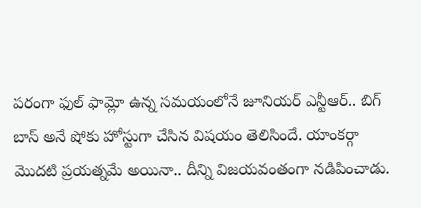పరంగా ఫుల్ ఫామ్లో ఉన్న సమయంలోనే జూనియర్ ఎన్టీఆర్.. బిగ్ బాస్ అనే షోకు హోస్టుగా చేసిన విషయం తెలిసిందే. యాంకర్గా మొదటి ప్రయత్నమే అయినా.. దీన్ని విజయవంతంగా నడిపించాడు.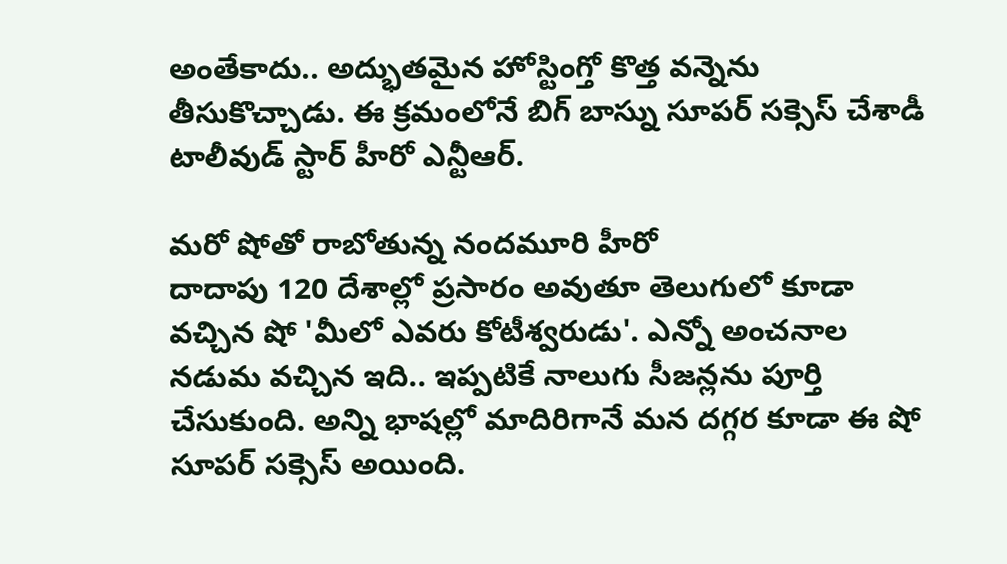అంతేకాదు.. అద్భుతమైన హోస్టింగ్తో కొత్త వన్నెను తీసుకొచ్చాడు. ఈ క్రమంలోనే బిగ్ బాస్ను సూపర్ సక్సెస్ చేశాడీ టాలీవుడ్ స్టార్ హీరో ఎన్టీఆర్.

మరో షోతో రాబోతున్న నందమూరి హీరో
దాదాపు 120 దేశాల్లో ప్రసారం అవుతూ తెలుగులో కూడా వచ్చిన షో 'మీలో ఎవరు కోటీశ్వరుడు'. ఎన్నో అంచనాల నడుమ వచ్చిన ఇది.. ఇప్పటికే నాలుగు సీజన్లను పూర్తి చేసుకుంది. అన్ని భాషల్లో మాదిరిగానే మన దగ్గర కూడా ఈ షో సూపర్ సక్సెస్ అయింది.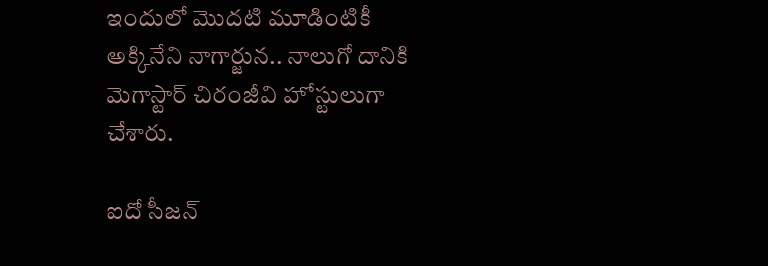ఇందులో మొదటి మూడింటికీ అక్కినేని నాగార్జున.. నాలుగో దానికి మెగాస్టార్ చిరంజీవి హోస్టులుగా చేశారు.

ఐదో సీజన్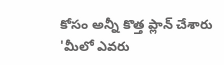కోసం అన్నీ కొత్త ప్లాన్ చేశారు
'మీలో ఎవరు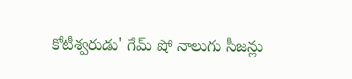కోటీశ్వరుడు' గేమ్ షో నాలుగు సీజన్లు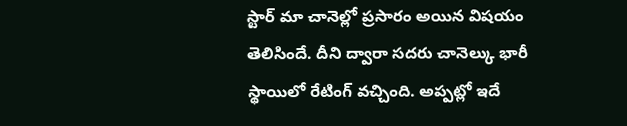స్టార్ మా చానెల్లో ప్రసారం అయిన విషయం తెలిసిందే. దీని ద్వారా సదరు చానెల్కు భారీ స్థాయిలో రేటింగ్ వచ్చింది. అప్పట్లో ఇదే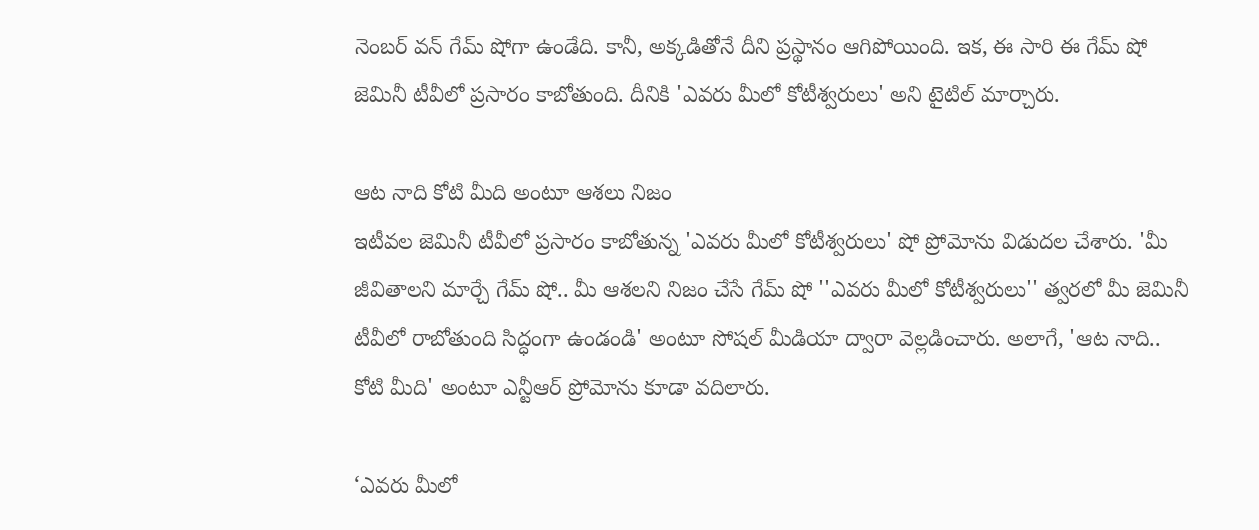నెంబర్ వన్ గేమ్ షోగా ఉండేది. కానీ, అక్కడితోనే దీని ప్రస్థానం ఆగిపోయింది. ఇక, ఈ సారి ఈ గేమ్ షో జెమినీ టీవీలో ప్రసారం కాబోతుంది. దీనికి 'ఎవరు మీలో కోటీశ్వరులు' అని టైటిల్ మార్చారు.

ఆట నాది కోటి మీది అంటూ ఆశలు నిజం
ఇటీవల జెమినీ టీవీలో ప్రసారం కాబోతున్న 'ఎవరు మీలో కోటీశ్వరులు' షో ప్రోమోను విడుదల చేశారు. 'మీ జీవితాలని మార్చే గేమ్ షో.. మీ ఆశలని నిజం చేసే గేమ్ షో ''ఎవరు మీలో కోటీశ్వరులు'' త్వరలో మీ జెమినీ టీవీలో రాబోతుంది సిద్ధంగా ఉండండి' అంటూ సోషల్ మీడియా ద్వారా వెల్లడించారు. అలాగే, 'ఆట నాది.. కోటి మీది' అంటూ ఎన్టీఆర్ ప్రోమోను కూడా వదిలారు.

‘ఎవరు మీలో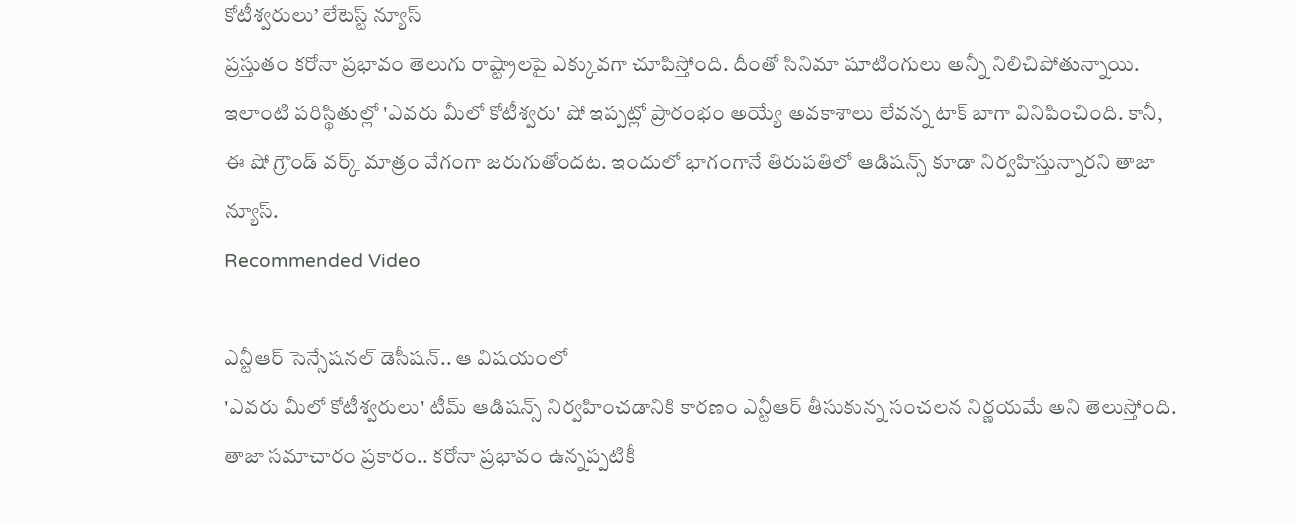కోటీశ్వరులు’ లేటెస్ట్ న్యూస్
ప్రస్తుతం కరోనా ప్రభావం తెలుగు రాష్ట్రాలపై ఎక్కువగా చూపిస్తోంది. దీంతో సినిమా షూటింగులు అన్నీ నిలిచిపోతున్నాయి. ఇలాంటి పరిస్థితుల్లో 'ఎవరు మీలో కోటీశ్వరు' షో ఇప్పట్లో ప్రారంభం అయ్యే అవకాశాలు లేవన్న టాక్ బాగా వినిపించింది. కానీ, ఈ షో గ్రౌండ్ వర్క్ మాత్రం వేగంగా జరుగుతోందట. ఇందులో భాగంగానే తిరుపతిలో ఆడిషన్స్ కూడా నిర్వహిస్తున్నారని తాజా న్యూస్.
Recommended Video

ఎన్టీఆర్ సెన్సేషనల్ డెసీషన్.. ఆ విషయంలో
'ఎవరు మీలో కోటీశ్వరులు' టీమ్ ఆడిషన్స్ నిర్వహించడానికి కారణం ఎన్టీఆర్ తీసుకున్న సంచలన నిర్ణయమే అని తెలుస్తోంది. తాజా సమాచారం ప్రకారం.. కరోనా ప్రభావం ఉన్నప్పటికీ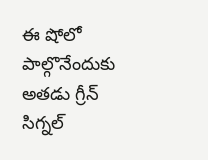ఈ షోలో పాల్గొనేందుకు అతడు గ్రీన్ సిగ్నల్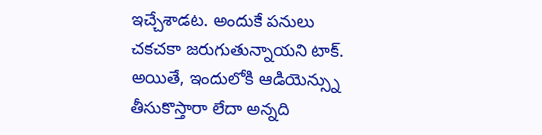ఇచ్చేశాడట. అందుకే పనులు చకచకా జరుగుతున్నాయని టాక్. అయితే, ఇందులోకి ఆడియెన్స్ను తీసుకొస్తారా లేదా అన్నది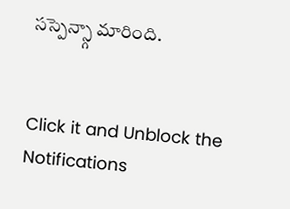సస్పెన్స్గా మారింది.


Click it and Unblock the Notifications